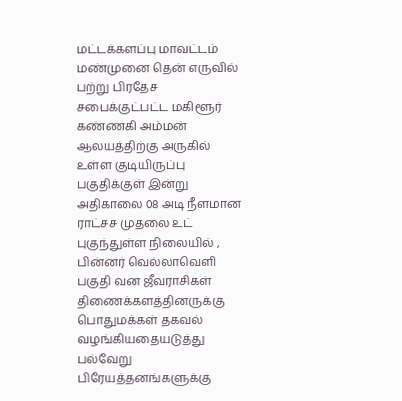மட்டக்களப்பு மாவட்டம் மண்முனை தென் எருவில் பற்று பிரதேச சபைக்குட்பட்ட மகிளூர் கண்ணகி அம்மன் ஆலயத்திற்கு அருகில் உள்ள குடியிருப்பு பகுதிக்குள் இன்று அதிகாலை 08 அடி நீளமான ராட்சச முதலை உட் புகுந்துள்ள நிலையில் , பின்னர் வெல்லாவெளி பகுதி வன ஜீவராசிகள் திணைக்களத்தினருக்கு பொதுமக்கள் தகவல் வழங்கியதையடுத்து பல்வேறு பிரேயத்தனங்களுக்கு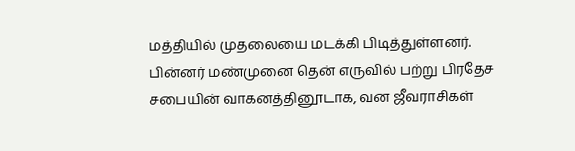மத்தியில் முதலையை மடக்கி பிடித்துள்ளனர்.
பின்னர் மண்முனை தென் எருவில் பற்று பிரதேச சபையின் வாகனத்தினூடாக, வன ஜீவராசிகள்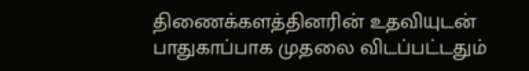திணைக்களத்தினரின் உதவியுடன் பாதுகாப்பாக முதலை விடப்பட்டதும்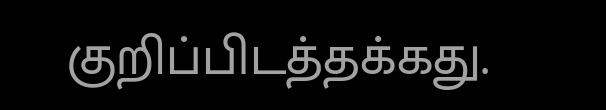குறிப்பிடத்தக்கது.